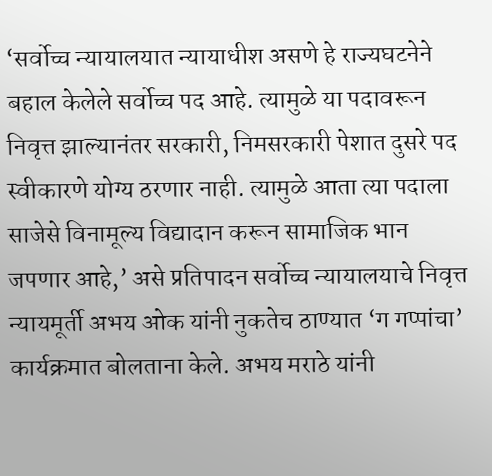‘सर्वोच्च न्यायालयात न्यायाधीश असणे हे राज्यघटनेने बहाल केलेले सर्वोच्च पद आहे. त्यामुळे या पदावरून निवृत्त झाल्यानंतर सरकारी, निमसरकारी पेशात दुसरे पद स्वीकारणे योग्य ठरणार नाही. त्यामुळे आता त्या पदाला साजेसे विनामूल्य विद्यादान करून सामाजिक भान जपणार आहे,’ असे प्रतिपादन सर्वोच्च न्यायालयाचे निवृत्त न्यायमूर्ती अभय ओक यांनी नुकतेच ठाण्यात ‘ग गप्पांचा’ कार्यक्रमात बोलताना केले. अभय मराठे यांनी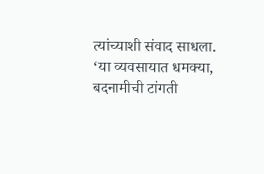त्यांच्याशी संवाद साधला.
‘या व्यवसायात धमक्या, बदनामीची टांगती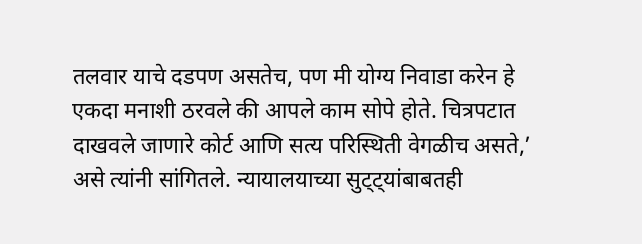तलवार याचे दडपण असतेच, पण मी योग्य निवाडा करेन हे एकदा मनाशी ठरवले की आपले काम सोपे होते. चित्रपटात दाखवले जाणारे कोर्ट आणि सत्य परिस्थिती वेगळीच असते,’ असे त्यांनी सांगितले. न्यायालयाच्या सुट्ट्यांबाबतही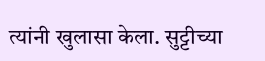त्यांनी खुलासा केला. सुट्टीच्या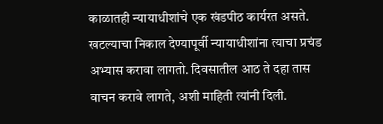काळातही न्यायाधीशांचे एक खंडपीठ कार्यरत असते. खटल्याचा निकाल देण्यापूर्वी न्यायाधीशांना त्याचा प्रचंड अभ्यास करावा लागतो. दिवसातील आठ ते दहा तास वाचन करावे लागते, अशी माहिती त्यांनी दिली.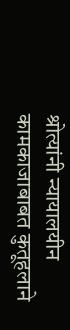श्रोत्यांनी न्यायालयीन कामकाजाबाबत कुतूहलाने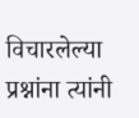विचारलेल्या प्रश्नांना त्यांनी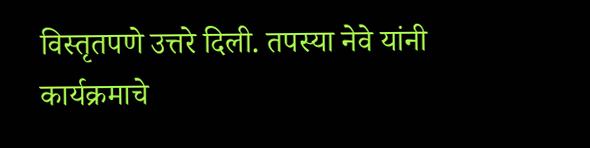विस्तृतपणे उत्तरे दिली. तपस्या नेवे यांनी कार्यक्रमाचे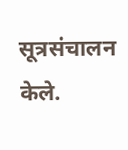सूत्रसंचालन केले.